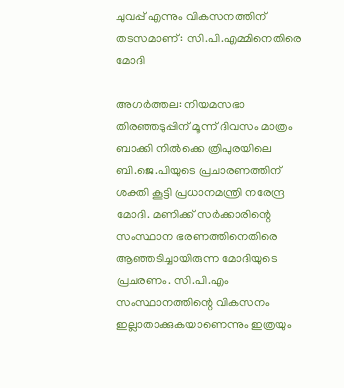ചുവപ്പ് എന്നും വികസനത്തിന് തടസമാണ്: സി.പി.എമ്മിനെതിരെ മോദി

അഗര്‍ത്തല: നിയമസഭാ തിരഞ്ഞടുപ്പിന് മൂന്ന് ദിവസം മാത്രം ബാക്കി നില്‍ക്കെ ത്രിപുരയിലെ ബി.ജെ.പിയുടെ പ്രചാരണത്തിന് ശക്തി കൂട്ടി പ്രധാനമന്ത്രി നരേന്ദ്ര മോദി. മണിക്ക് സര്‍ക്കാരിന്റെ സംസ്ഥാന ഭരണത്തിനെതിരെ ആഞ്ഞടിച്ചായിരുന്ന മോദിയുടെ പ്രചരണം. സി.പി.എം സംസ്ഥാനത്തിന്റെ വികസനം ഇല്ലാതാക്കുകയാണെന്നും ഇത്രയും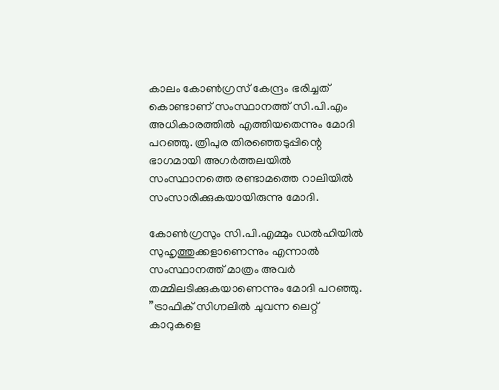കാലം കോണ്‍ഗ്രസ് കേന്ദ്രം ഭരിച്ചത് കൊണ്ടാണ് സംസ്ഥാനത്ത് സി.പി.എം അധികാരത്തില്‍ എത്തിയതെന്നും മോദി പറഞ്ഞു. ത്രിപുര തിരഞ്ഞെടുപ്പിന്റെ ഭാഗമായി അഗര്‍ത്തലയില്‍ സംസ്ഥാനത്തെ രണ്ടാമത്തെ റാലിയില്‍ സംസാരിക്കുകയായിരുന്നു മോദി.

കോണ്‍ഗ്രസും സി.പി.എമ്മും ഡല്‍ഹിയില്‍ സുഹൃത്തുക്കളാണെന്നും എന്നാല്‍ സംസ്ഥാനത്ത് മാത്രം അവര്‍ തമ്മിലടിക്കുകയാണെന്നും മോദി പറഞ്ഞു. ”ട്രാഫിക് സിഗ്നലില്‍ ചുവന്ന ലെറ്റ് കാറുകളെ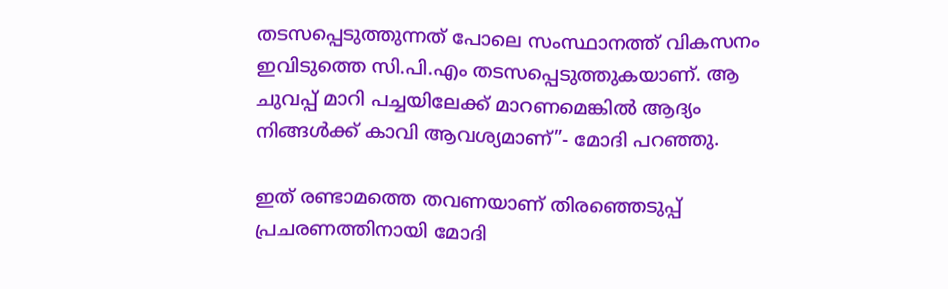തടസപ്പെടുത്തുന്നത് പോലെ സംസ്ഥാനത്ത് വികസനം ഇവിടുത്തെ സി.പി.എം തടസപ്പെടുത്തുകയാണ്. ആ ചുവപ്പ് മാറി പച്ചയിലേക്ക് മാറണമെങ്കില്‍ ആദ്യം നിങ്ങള്‍ക്ക് കാവി ആവശ്യമാണ്”- മോദി പറഞ്ഞു.

ഇത് രണ്ടാമത്തെ തവണയാണ് തിരഞ്ഞെടുപ്പ് പ്രചരണത്തിനായി മോദി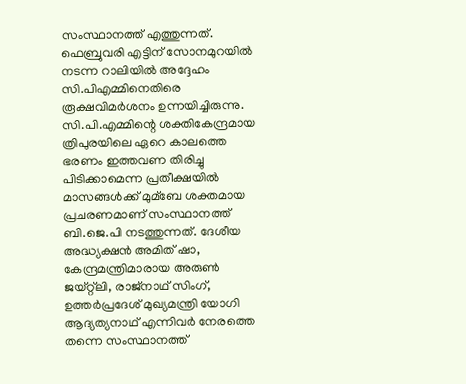സംസ്ഥാനത്ത് എത്തുന്നത്. ഫെബ്രുവരി എട്ടിന് സോനമുറയില്‍ നടന്ന റാലിയില്‍ അദ്ദേഹം സി.പിഎമ്മിനെതിരെ രൂക്ഷവിമര്‍ശനം ഉന്നയിച്ചിരുന്നു. സി.പി.എമ്മിന്റെ ശക്തികേന്ദ്രമായ ത്രിപുരയിലെ ഏറെ കാലത്തെ ഭരണം ഇത്തവണ തിരിച്ചു പിടിക്കാമെന്ന പ്രതീക്ഷയില്‍ മാസങ്ങള്‍ക്ക് മുമ്ബേ ശക്തമായ പ്രചരണമാണ് സംസ്ഥാനത്ത് ബി.ജെ.പി നടത്തുന്നത്. ദേശീയ അദ്ധ്യക്ഷന്‍ അമിത് ഷാ, കേന്ദ്രമന്ത്രിമാരായ അരുണ്‍ ജയ്റ്റ്ലി, രാജ്നാഥ് സിംഗ്, ഉത്തര്‍പ്രദേശ് മുഖ്യമന്ത്രി യോഗി ആദ്യത്യനാഥ് എന്നിവര്‍ നേരത്തെ തന്നെ സംസ്ഥാനത്ത്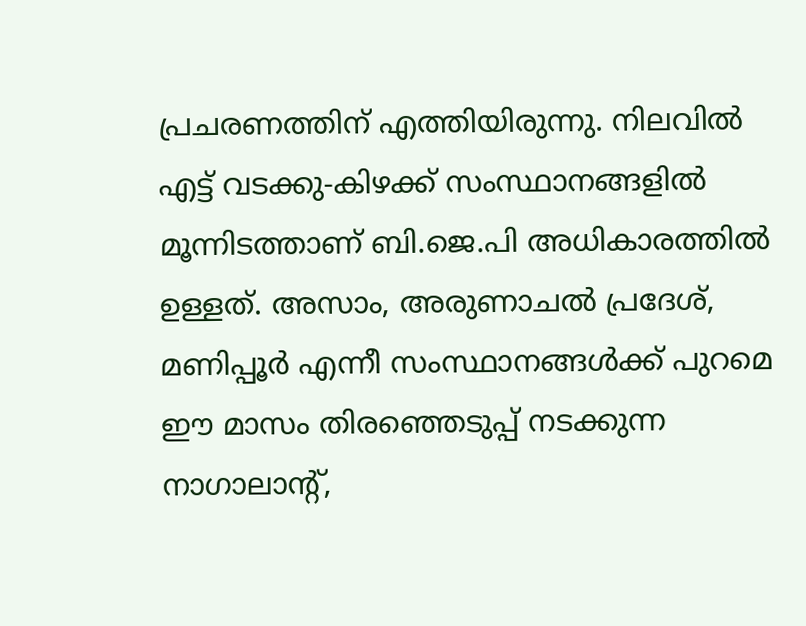പ്രചരണത്തിന് എത്തിയിരുന്നു. നിലവില്‍ എട്ട് വടക്കു-കിഴക്ക് സംസ്ഥാനങ്ങളില്‍ മൂന്നിടത്താണ് ബി.ജെ.പി അധികാരത്തില്‍ ഉള്ളത്. അസാം, അരുണാചല്‍ പ്രദേശ്, മണിപ്പൂര്‍ എന്നീ സംസ്ഥാനങ്ങള്‍ക്ക് പുറമെ ഈ മാസം തിരഞ്ഞെടുപ്പ് നടക്കുന്ന നാഗാലാന്റ്,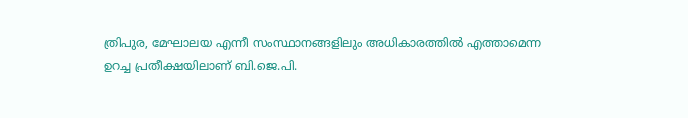ത്രിപുര, മേഘാലയ എന്നീ സംസ്ഥാനങ്ങളിലും അധികാരത്തില്‍ എത്താമെന്ന ഉറച്ച പ്രതീക്ഷയിലാണ് ബി.ജെ.പി.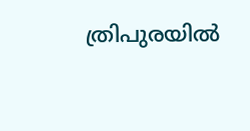ത്രിപുരയില്‍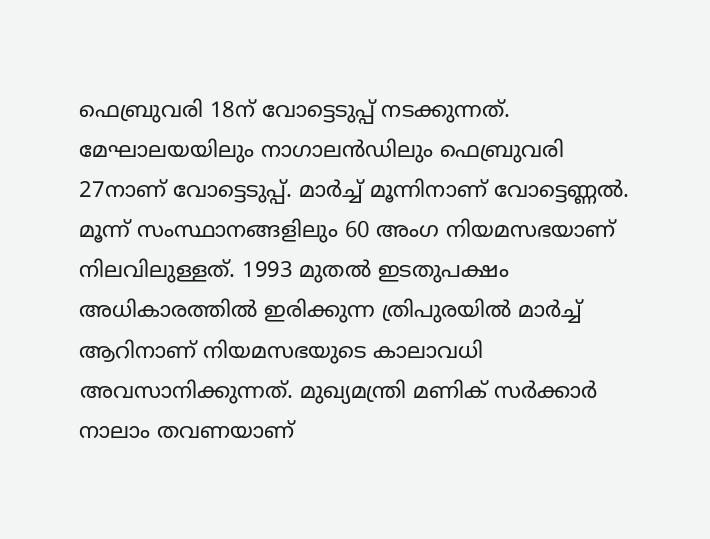ഫെബ്രുവരി 18ന് വോട്ടെടുപ്പ് നടക്കുന്നത്. മേഘാലയയിലും നാഗാലന്‍ഡിലും ഫെബ്രുവരി 27നാണ് വോട്ടെടുപ്പ്. മാര്‍ച്ച്‌ മൂന്നിനാണ് വോട്ടെണ്ണല്‍. മൂന്ന് സംസ്ഥാനങ്ങളിലും 60 അംഗ നിയമസഭയാണ് നിലവിലുള്ളത്. 1993 മുതല്‍ ഇടതുപക്ഷം അധികാരത്തില്‍ ഇരിക്കുന്ന ത്രിപുരയില്‍ മാര്‍ച്ച്‌ ആറിനാണ് നിയമസഭയുടെ കാലാവധി അവസാനിക്കുന്നത്. മുഖ്യമന്ത്രി മണിക് സര്‍ക്കാര്‍ നാലാം തവണയാണ്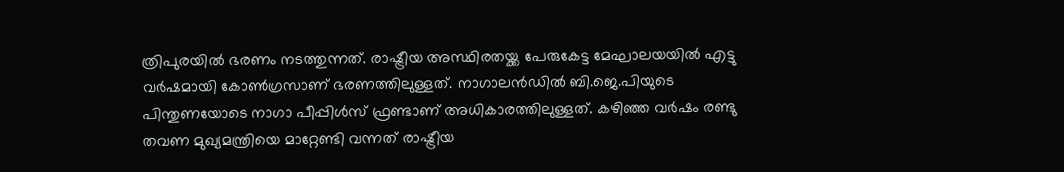ത്രിപുരയില്‍ ഭരണം നടത്തുന്നത്. രാഷ്ട്രീയ അസ്ഥിരതയ്ക്ക പേരുകേട്ട മേഘാലയയില്‍ എട്ടു വര്‍ഷമായി കോണ്‍ഗ്രസാണ് ഭരണത്തിലുള്ളത്. നാഗാലന്‍ഡില്‍ ബി.ജെ.പിയുടെ പിന്തുണയോടെ നാഗാ പീപ്പിള്‍സ് ഫ്രണ്ടാണ് അധികാരത്തിലുള്ളത്. കഴിഞ്ഞ വര്‍ഷം രണ്ടു തവണ മുഖ്യമന്ത്രിയെ മാറ്റേണ്ടി വന്നത് രാഷ്ട്രീയ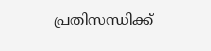പ്രതിസന്ധിക്ക്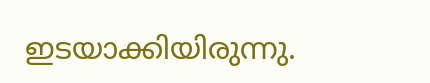ഇടയാക്കിയിരുന്നു.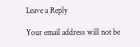Leave a Reply

Your email address will not be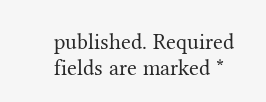published. Required fields are marked *